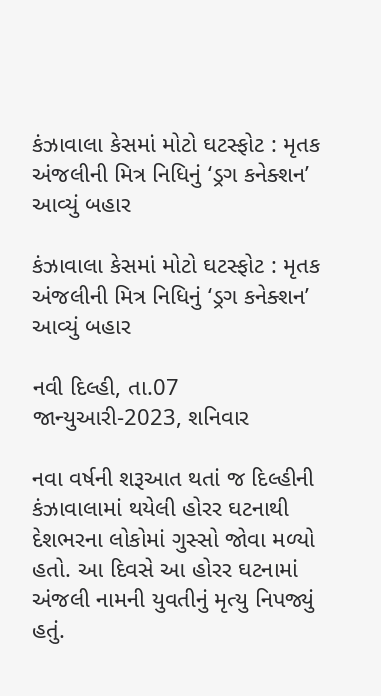કંઝાવાલા કેસમાં મોટો ઘટસ્ફોટ : મૃતક અંજલીની મિત્ર નિધિનું ‘ડ્રગ કનેક્શન’ આવ્યું બહાર

કંઝાવાલા કેસમાં મોટો ઘટસ્ફોટ : મૃતક અંજલીની મિત્ર નિધિનું ‘ડ્રગ કનેક્શન’ આવ્યું બહાર

નવી દિલ્હી, તા.07 જાન્યુઆરી-2023, શનિવાર

નવા વર્ષની શરૂઆત થતાં જ દિલ્હીની કંઝાવાલામાં થયેલી હોરર ઘટનાથી દેશભરના લોકોમાં ગુસ્સો જોવા મળ્યો હતો. આ દિવસે આ હોરર ઘટનામાં અંજલી નામની યુવતીનું મૃત્યુ નિપજ્યું હતું.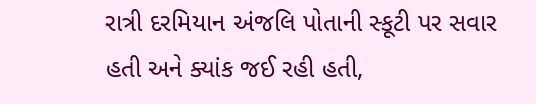રાત્રી દરમિયાન અંજલિ પોતાની સ્કૂટી પર સવાર હતી અને ક્યાંક જઈ રહી હતી,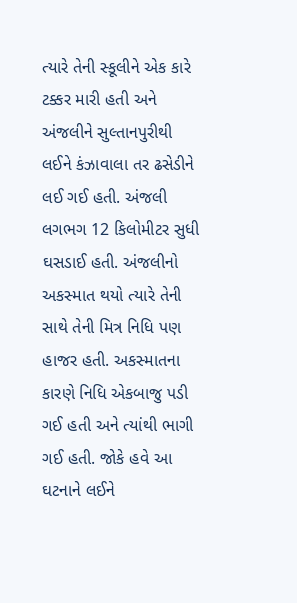ત્યારે તેની સ્કૂલીને એક કારે ટક્કર મારી હતી અને અંજલીને સુલ્તાનપુરીથી લઈને કંઝાવાલા તર ઢસેડીને લઈ ગઈ હતી. અંજલી લગભગ 12 કિલોમીટર સુધી ઘસડાઈ હતી. અંજલીનો અકસ્માત થયો ત્યારે તેની સાથે તેની મિત્ર નિધિ પણ હાજર હતી. અકસ્માતના કારણે નિધિ એકબાજુ પડી ગઈ હતી અને ત્યાંથી ભાગી ગઈ હતી. જોકે હવે આ ઘટનાને લઈને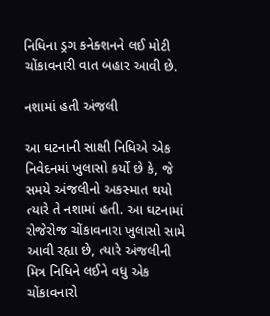નિધિના ડ્રગ કનેક્શનને લઈ મોટી ચોંકાવનારી વાત બહાર આવી છે.

નશામાં હતી અંજલી

આ ઘટનાની સાક્ષી નિધિએ એક નિવેદનમાં ખુલાસો કર્યો છે કે, જે સમયે અંજલીનો અકસ્માત થયો ત્યારે તે નશામાં હતી. આ ઘટનામાં રોજેરોજ ચોંકાવનારા ખુલાસો સામે આવી રહ્યા છે, ત્યારે અંજલીની મિત્ર નિધિને લઈને વધુ એક ચોંકાવનારો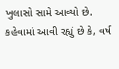ખુલાસો સામે આવ્યો છે. કહેવામાં આવી રહ્યું છે કે, વર્ષ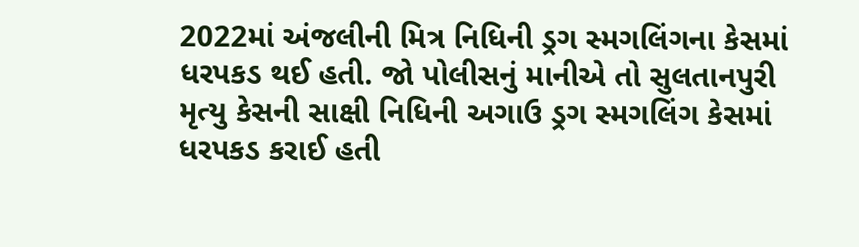2022માં અંજલીની મિત્ર નિધિની ડ્રગ સ્મગલિંગના કેસમાં ધરપકડ થઈ હતી. જો પોલીસનું માનીએ તો સુલતાનપુરી મૃત્યુ કેસની સાક્ષી નિધિની અગાઉ ડ્રગ સ્મગલિંગ કેસમાં ધરપકડ કરાઈ હતી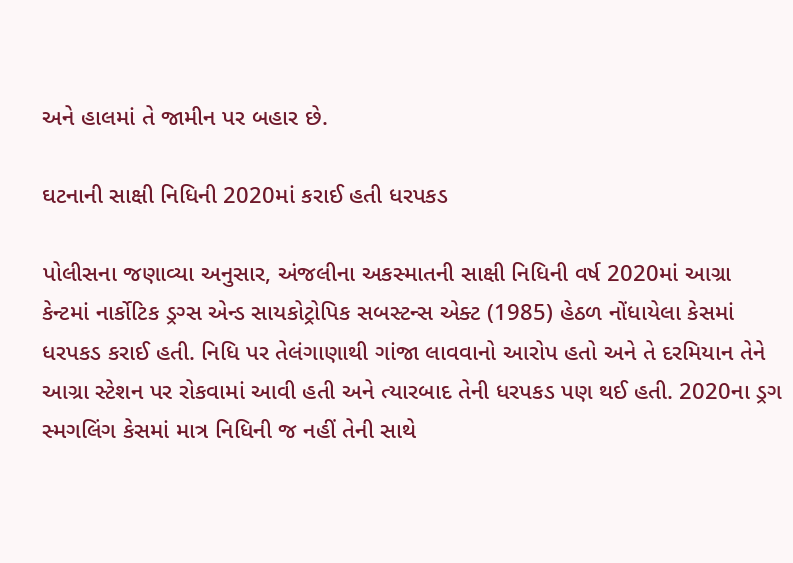અને હાલમાં તે જામીન પર બહાર છે.

ઘટનાની સાક્ષી નિધિની 2020માં કરાઈ હતી ધરપકડ

પોલીસના જણાવ્યા અનુસાર, અંજલીના અકસ્માતની સાક્ષી નિધિની વર્ષ 2020માં આગ્રા કેન્ટમાં નાર્કોટિક ડ્રગ્સ એન્ડ સાયકોટ્રોપિક સબસ્ટન્સ એક્ટ (1985) હેઠળ નોંધાયેલા કેસમાં ધરપકડ કરાઈ હતી. નિધિ પર તેલંગાણાથી ગાંજા લાવવાનો આરોપ હતો અને તે દરમિયાન તેને આગ્રા સ્ટેશન પર રોકવામાં આવી હતી અને ત્યારબાદ તેની ધરપકડ પણ થઈ હતી. 2020ના ડ્રગ સ્મગલિંગ કેસમાં માત્ર નિધિની જ નહીં તેની સાથે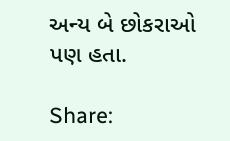અન્ય બે છોકરાઓ પણ હતા.

Share: